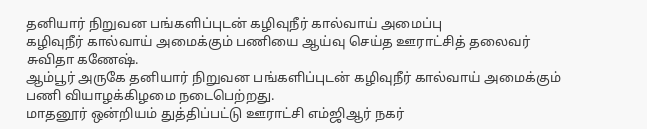தனியார் நிறுவன பங்களிப்புடன் கழிவுநீர் கால்வாய் அமைப்பு
கழிவுநீர் கால்வாய் அமைக்கும் பணியை ஆய்வு செய்த ஊராட்சித் தலைவர் சுவிதா கணேஷ்.
ஆம்பூர் அருகே தனியார் நிறுவன பங்களிப்புடன் கழிவுநீர் கால்வாய் அமைக்கும் பணி வியாழக்கிழமை நடைபெற்றது.
மாதனூர் ஒன்றியம் துத்திப்பட்டு ஊராட்சி எம்ஜிஆர் நகர்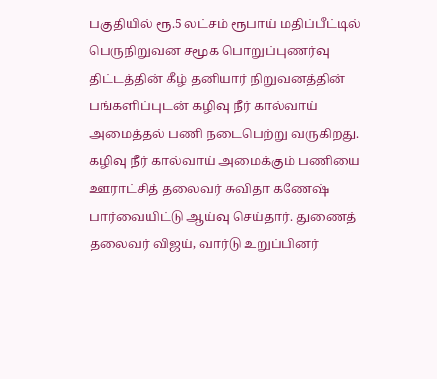பகுதியில் ரூ.5 லட்சம் ரூபாய் மதிப்பீட்டில் பெருநிறுவன சமூக பொறுப்புணர்வு திட்டத்தின் கீழ் தனியார் நிறுவனத்தின் பங்களிப்புடன் கழிவு நீர் கால்வாய் அமைத்தல் பணி நடைபெற்று வருகிறது.
கழிவு நீர் கால்வாய் அமைக்கும் பணியை ஊராட்சித் தலைவர் சுவிதா கணேஷ் பார்வையிட்டு ஆய்வு செய்தார். துணைத் தலைவர் விஜய், வார்டு உறுப்பினர்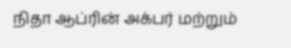நிதா ஆப்ரின் அக்பர் மற்றும்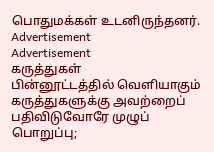பொதுமக்கள் உடனிருந்தனர்.
Advertisement
Advertisement
கருத்துகள்
பின்னூட்டத்தில் வெளியாகும் கருத்துகளுக்கு அவற்றைப் பதிவிடுவோரே முழுப் பொறுப்பு;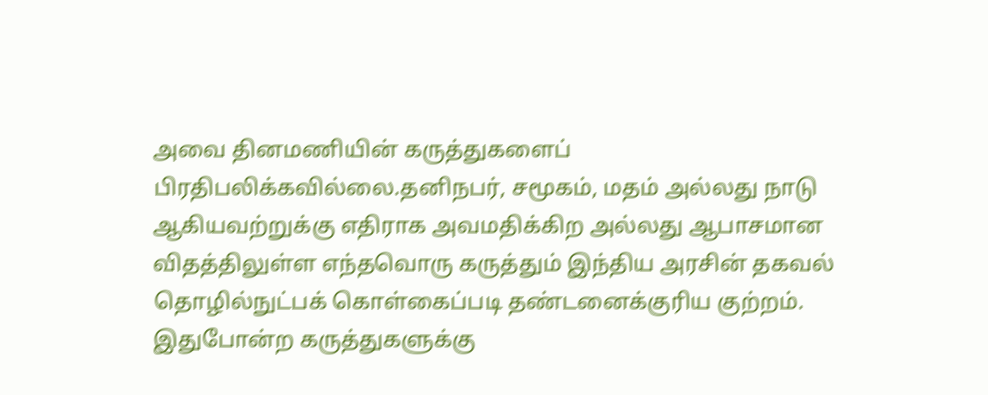அவை தினமணியின் கருத்துகளைப் பிரதிபலிக்கவில்லை.தனிநபர், சமூகம், மதம் அல்லது நாடு ஆகியவற்றுக்கு எதிராக அவமதிக்கிற அல்லது ஆபாசமான விதத்திலுள்ள எந்தவொரு கருத்தும் இந்திய அரசின் தகவல் தொழில்நுட்பக் கொள்கைப்படி தண்டனைக்குரிய குற்றம். இதுபோன்ற கருத்துகளுக்கு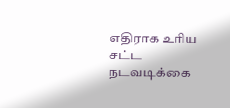எதிராக உரிய சட்ட நடவடிக்கை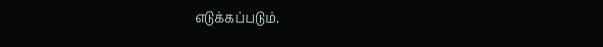எடுக்கப்படும்.